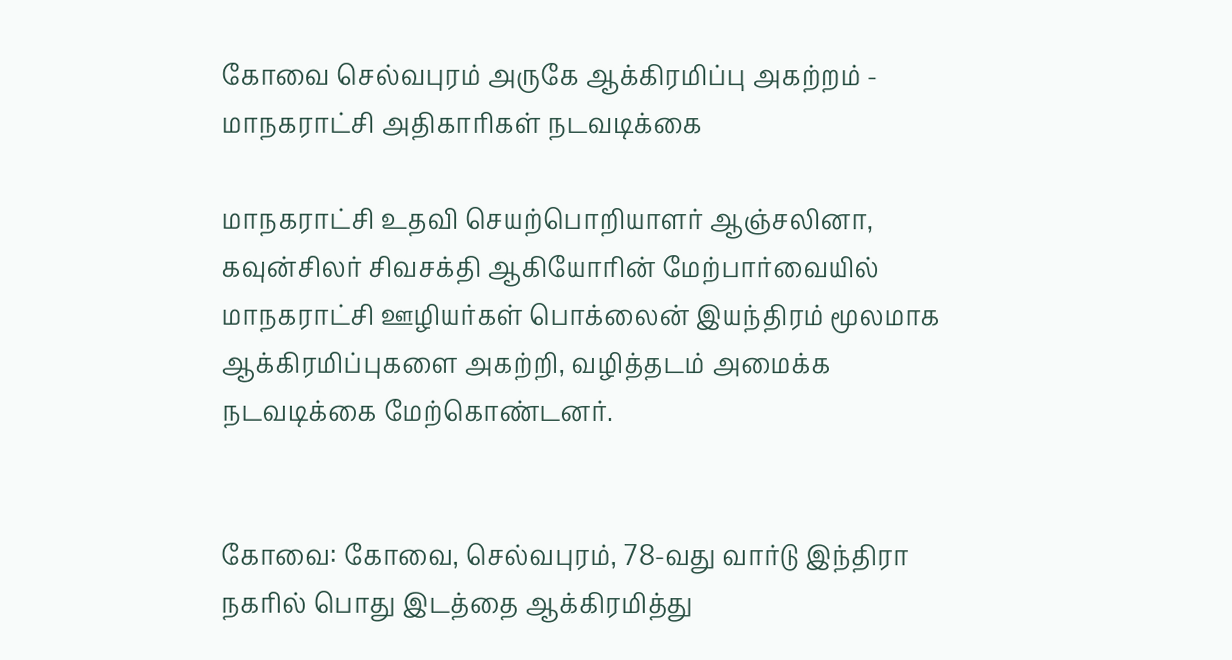கோவை செல்வபுரம் அருகே ஆக்கிரமிப்பு அகற்றம் - மாநகராட்சி அதிகாரிகள் நடவடிக்கை

மாநகராட்சி உதவி செயற்பொறியாளர் ஆஞ்சலினா, கவுன்சிலர் சிவசக்தி ஆகியோரின் மேற்பார்வையில் மாநகராட்சி ஊழியர்கள் பொக்லைன் இயந்திரம் மூலமாக ஆக்கிரமிப்புகளை அகற்றி, வழித்தடம் அமைக்க நடவடிக்கை மேற்கொண்டனர்.


கோவை: கோவை, செல்வபுரம், 78-வது வார்டு இந்திரா நகரில் பொது இடத்தை ஆக்கிரமித்து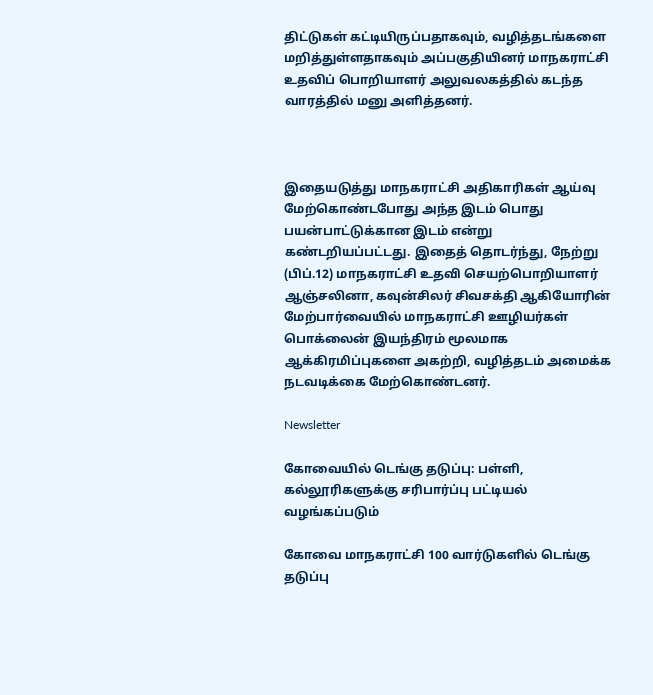திட்டுகள் கட்டியிருப்பதாகவும், வழித்தடங்களை மறித்துள்ளதாகவும் அப்பகுதியினர் மாநகராட்சி உதவிப் பொறியாளர் அலுவலகத்தில் கடந்த வாரத்தில் மனு அளித்தனர்.



இதையடுத்து மாநகராட்சி அதிகாரிகள் ஆய்வு மேற்கொண்டபோது அந்த இடம் பொது பயன்பாட்டுக்கான இடம் என்று கண்டறியப்பட்டது. இதைத் தொடர்ந்து, நேற்று (பிப்.12) மாநகராட்சி உதவி செயற்பொறியாளர் ஆஞ்சலினா, கவுன்சிலர் சிவசக்தி ஆகியோரின் மேற்பார்வையில் மாநகராட்சி ஊழியர்கள் பொக்லைன் இயந்திரம் மூலமாக ஆக்கிரமிப்புகளை அகற்றி, வழித்தடம் அமைக்க நடவடிக்கை மேற்கொண்டனர்.

Newsletter

கோவையில் டெங்கு தடுப்பு: பள்ளி, கல்லூரிகளுக்கு சரிபார்ப்பு பட்டியல் வழங்கப்படும்

கோவை மாநகராட்சி 100 வார்டுகளில் டெங்கு தடுப்பு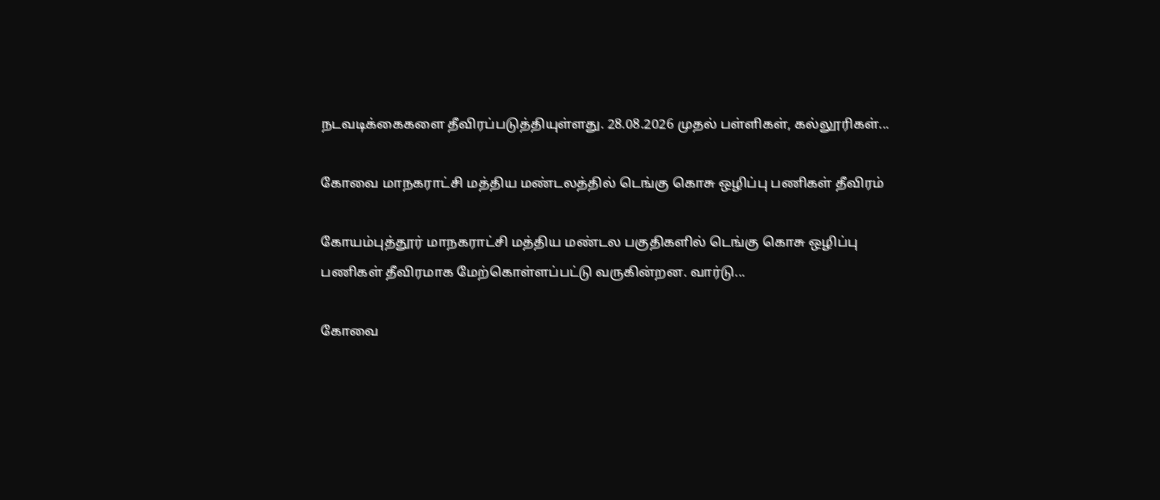நடவடிக்கைகளை தீவிரப்படுத்தியுள்ளது. 28.08.2026 முதல் பள்ளிகள், கல்லூரிகள்...

கோவை மாநகராட்சி மத்திய மண்டலத்தில் டெங்கு கொசு ஒழிப்பு பணிகள் தீவிரம்

கோயம்புத்தூர் மாநகராட்சி மத்திய மண்டல பகுதிகளில் டெங்கு கொசு ஒழிப்பு பணிகள் தீவிரமாக மேற்கொள்ளப்பட்டு வருகின்றன. வார்டு...

கோவை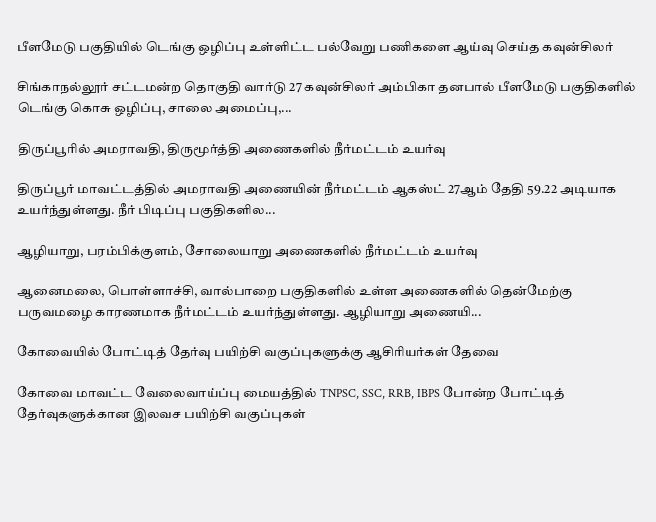பீளமேடு பகுதியில் டெங்கு ஒழிப்பு உள்ளிட்ட பல்வேறு பணிகளை ஆய்வு செய்த கவுன்சிலர்

சிங்காநல்லூர் சட்டமன்ற தொகுதி வார்டு 27 கவுன்சிலர் அம்பிகா தனபால் பீளமேடு பகுதிகளில் டெங்கு கொசு ஒழிப்பு, சாலை அமைப்பு,...

திருப்பூரில் அமராவதி, திருமூர்த்தி அணைகளில் நீர்மட்டம் உயர்வு

திருப்பூர் மாவட்டத்தில் அமராவதி அணையின் நீர்மட்டம் ஆகஸ்ட் 27ஆம் தேதி 59.22 அடியாக உயர்ந்துள்ளது. நீர் பிடிப்பு பகுதிகளில...

ஆழியாறு, பரம்பிக்குளம், சோலையாறு அணைகளில் நீர்மட்டம் உயர்வு

ஆனைமலை, பொள்ளாச்சி, வால்பாறை பகுதிகளில் உள்ள அணைகளில் தென்மேற்கு பருவமழை காரணமாக நீர்மட்டம் உயர்ந்துள்ளது. ஆழியாறு அணையி...

கோவையில் போட்டித் தேர்வு பயிற்சி வகுப்புகளுக்கு ஆசிரியர்கள் தேவை

கோவை மாவட்ட வேலைவாய்ப்பு மையத்தில் TNPSC, SSC, RRB, IBPS போன்ற போட்டித் தேர்வுகளுக்கான இலவச பயிற்சி வகுப்புகள்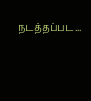நடத்தப்பட...